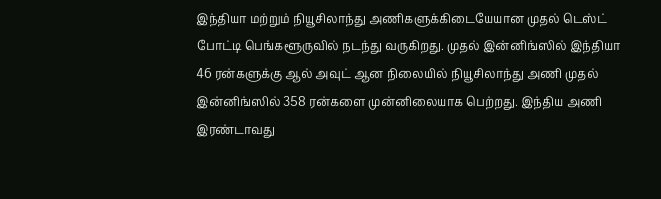இந்தியா மற்றும் நியூசிலாந்து அணிகளுக்கிடையேயான முதல் டெஸ்ட் போட்டி பெங்களூருவில் நடந்து வருகிறது. முதல் இன்னிங்ஸில் இந்தியா 46 ரன்களுக்கு ஆல் அவுட் ஆன நிலையில் நியூசிலாந்து அணி முதல் இன்னிங்ஸில் 358 ரன்களை முன்னிலையாக பெற்றது. இந்திய அணி இரண்டாவது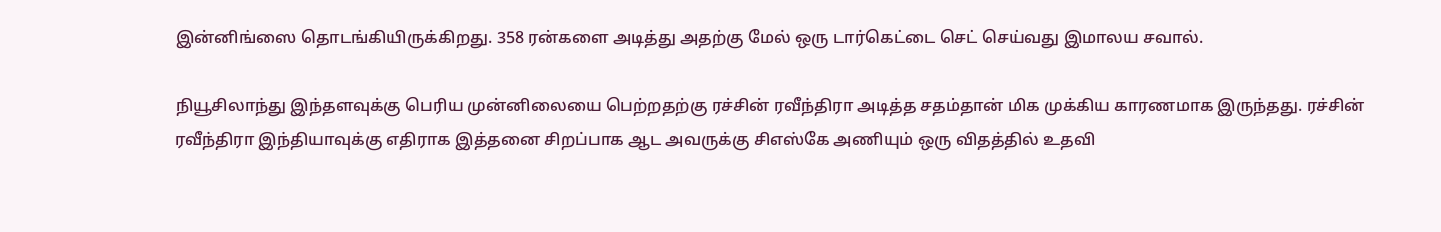இன்னிங்ஸை தொடங்கியிருக்கிறது. 358 ரன்களை அடித்து அதற்கு மேல் ஒரு டார்கெட்டை செட் செய்வது இமாலய சவால்.

நியூசிலாந்து இந்தளவுக்கு பெரிய முன்னிலையை பெற்றதற்கு ரச்சின் ரவீந்திரா அடித்த சதம்தான் மிக முக்கிய காரணமாக இருந்தது. ரச்சின் ரவீந்திரா இந்தியாவுக்கு எதிராக இத்தனை சிறப்பாக ஆட அவருக்கு சிஎஸ்கே அணியும் ஒரு விதத்தில் உதவி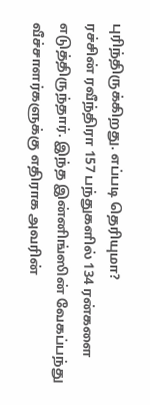புரிந்திருக்கிறது. எப்படி தெரியுமா?
ரச்சின் ரவீந்திரா 157 பந்துகளில் 134 ரன்களை எடுத்திருந்தார். இந்த இன்னிங்ஸின் வேகப்பந்து வீச்சாளர்களுக்கு எதிராக அவரின்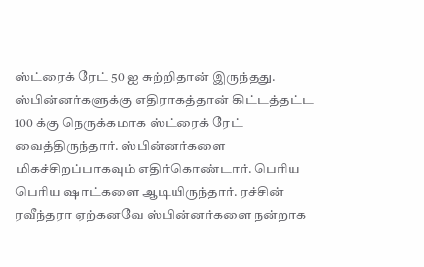ஸ்ட்ரைக் ரேட் 50 ஐ சுற்றிதான் இருந்தது. ஸ்பின்னர்களுக்கு எதிராகத்தான் கிட்டத்தட்ட 100 க்கு நெருக்கமாக ஸ்ட்ரைக் ரேட் வைத்திருந்தார். ஸ்பின்னர்களை மிகச்சிறப்பாகவும் எதிர்கொண்டார். பெரிய பெரிய ஷாட்களை ஆடியிருந்தார். ரச்சின் ரவீந்தரா ஏற்கனவே ஸ்பின்னர்களை நன்றாக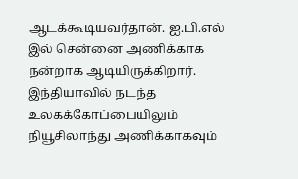ஆடக்கூடியவர்தான். ஐ.பி.எல் இல் சென்னை அணிக்காக நன்றாக ஆடியிருக்கிறார். இந்தியாவில் நடந்த உலகக்கோப்பையிலும் நியூசிலாந்து அணிக்காகவும்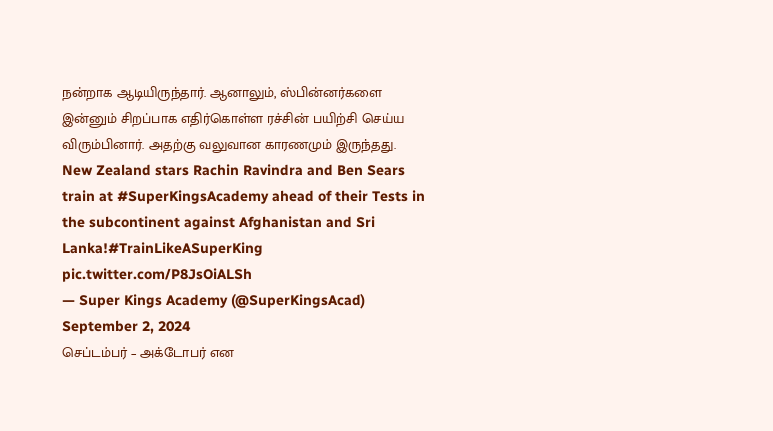நன்றாக ஆடியிருந்தார். ஆனாலும், ஸ்பின்னர்களை இன்னும் சிறப்பாக எதிர்கொள்ள ரச்சின் பயிற்சி செய்ய விரும்பினார். அதற்கு வலுவான காரணமும் இருந்தது.
New Zealand stars Rachin Ravindra and Ben Sears train at #SuperKingsAcademy ahead of their Tests in the subcontinent against Afghanistan and Sri Lanka!#TrainLikeASuperKing pic.twitter.com/P8JsOiALSh
— Super Kings Academy (@SuperKingsAcad) September 2, 2024
செப்டம்பர் – அக்டோபர் என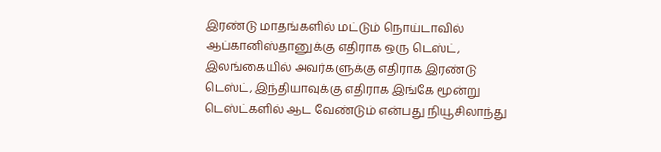இரண்டு மாதங்களில் மட்டும் நொய்டாவில் ஆப்கானிஸ்தானுக்கு எதிராக ஒரு டெஸ்ட், இலங்கையில் அவர்களுக்கு எதிராக இரண்டு டெஸ்ட், இந்தியாவுக்கு எதிராக இங்கே மூன்று டெஸ்ட்களில் ஆட வேண்டும் என்பது நியூசிலாந்து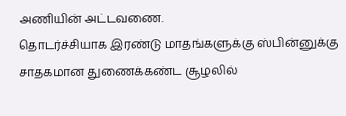அணியின் அட்டவணை.
தொடர்ச்சியாக இரண்டு மாதங்களுக்கு ஸ்பின்னுக்கு சாதகமான துணைக்கண்ட சூழலில்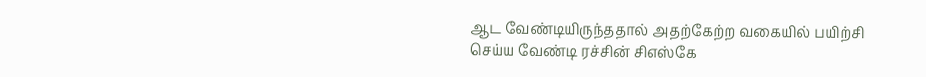ஆட வேண்டியிருந்ததால் அதற்கேற்ற வகையில் பயிற்சி செய்ய வேண்டி ரச்சின் சிஎஸ்கே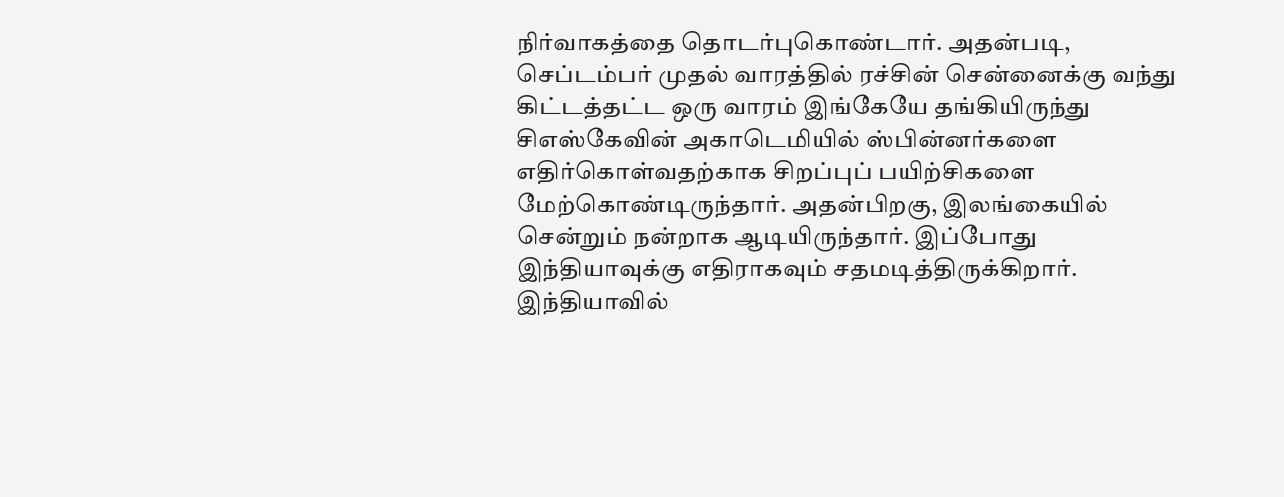நிர்வாகத்தை தொடர்புகொண்டார். அதன்படி, செப்டம்பர் முதல் வாரத்தில் ரச்சின் சென்னைக்கு வந்து கிட்டத்தட்ட ஒரு வாரம் இங்கேயே தங்கியிருந்து சிஎஸ்கேவின் அகாடெமியில் ஸ்பின்னர்களை எதிர்கொள்வதற்காக சிறப்புப் பயிற்சிகளை மேற்கொண்டிருந்தார். அதன்பிறகு, இலங்கையில் சென்றும் நன்றாக ஆடியிருந்தார். இப்போது இந்தியாவுக்கு எதிராகவும் சதமடித்திருக்கிறார். இந்தியாவில்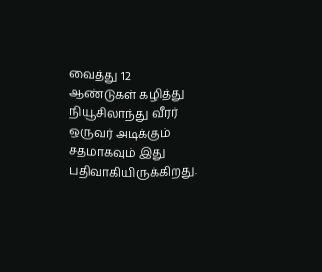வைத்து 12 ஆண்டுகள் கழித்து நியூசிலாந்து வீரர் ஒருவர் அடிக்கும் சதமாகவும் இது பதிவாகியிருக்கிறது.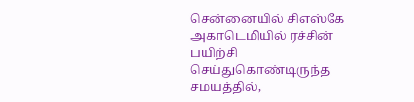சென்னையில் சிஎஸ்கே அகாடெமியில் ரச்சின் பயிற்சி செய்துகொண்டிருந்த சமயத்தில்,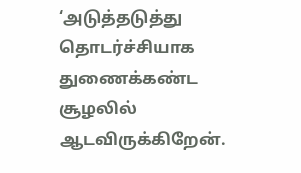‘அடுத்தடுத்து தொடர்ச்சியாக துணைக்கண்ட சூழலில் ஆடவிருக்கிறேன்.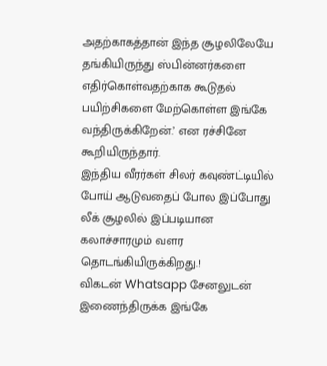அதற்காகத்தான் இந்த சூழலிலேயே தங்கியிருந்து ஸ்பின்னர்களை எதிர்கொள்வதற்காக கூடுதல் பயிற்சிகளை மேற்கொள்ள இங்கே வந்திருக்கிறேன்.’ என ரச்சினே கூறியிருந்தார்.
இந்திய வீரர்கள் சிலர் கவுண்ட்டியில் போய் ஆடுவதைப் போல இப்போது லீக் சூழலில் இப்படியான கலாச்சாரமும் வளர தொடங்கியிருக்கிறது.!
விகடன் Whatsapp சேனலுடன் இணைந்திருக்க இங்கே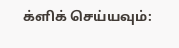க்ளிக் செய்யவும்: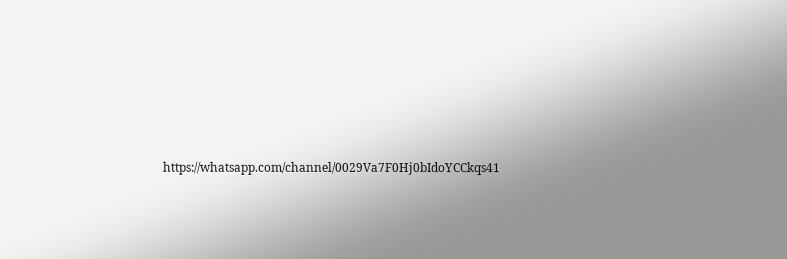https://whatsapp.com/channel/0029Va7F0Hj0bIdoYCCkqs41